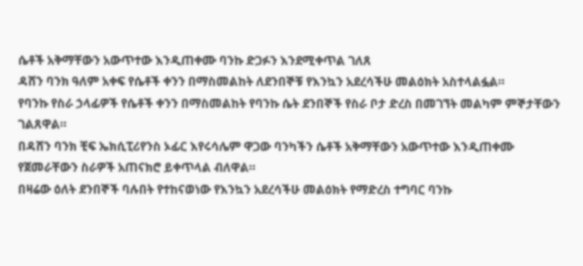ሴቶች አቅማቸውን አውጥተው እንዲጠቀሙ ባንኩ ድጋፉን እንደሚቀጥል ገለጸ
ዳሸን ባንክ ዓለም አቀፍ የሴቶች ቀንን በማስመልከት ለደንበኞቹ የእንኳን አደረሳችሁ መልዕክት አስተላልፏል።
የባንኩ የስራ ኃላፊዎች የሴቶች ቀንን በማስመልከት የባንኩ ሴት ደንበኞች የስራ ቦታ ድረስ በመገኘት መልካም ምኞታቸውን ገልጸዋል።
በዳሸን ባንክ ቺፍ ኤክሲፒሪየንስ ኦፊር እየሩሳሌም ዋጋው ባንካችን ሴቶች አቅማቸውን አውጥተው እንዲጠቀሙ የጀመራቸውን ስራዎች አጠናክሮ ይቀጥላል ብለዋል።
በዛሬው ዕለት ደንበኞች ባሉበት የተከናወነው የእንኳን አደረሳችሁ መልዕክት የማድረስ ተግባር ባንኩ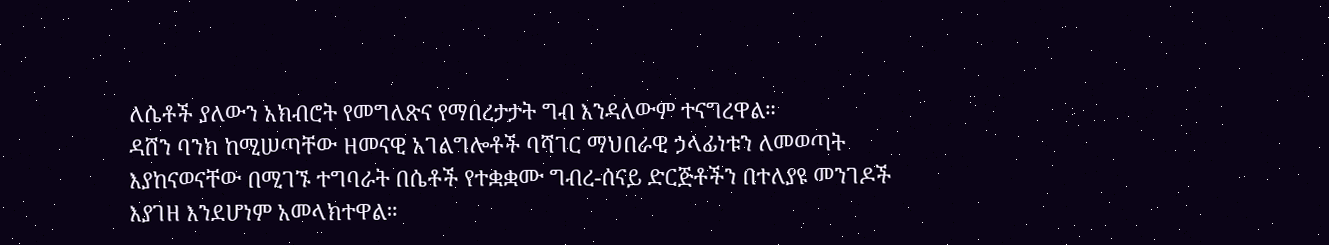ለሴቶች ያለውን አክብሮት የመግለጽና የማበረታታት ግብ እንዳለውም ተናግረዋል።
ዳሸን ባንክ ከሚሠጣቸው ዘመናዊ አገልግሎቶች ባሻገር ማህበራዊ ኃላፊነቱን ለመወጣት እያከናወናቸው በሚገኙ ተግባራት በሴቶች የተቋቋሙ ግብረ-ሰናይ ድርጅቶችን በተለያዩ መንገዶች እያገዘ እንደሆነም አመላክተዋል።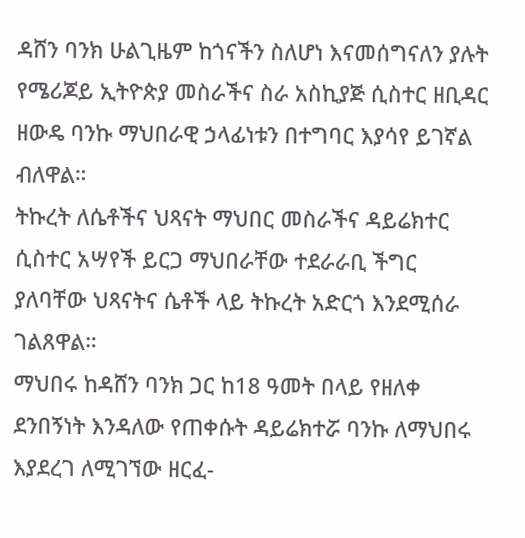ዳሸን ባንክ ሁልጊዜም ከጎናችን ስለሆነ እናመሰግናለን ያሉት የሜሪጆይ ኢትዮጵያ መስራችና ስራ አስኪያጅ ሲስተር ዘቢዳር ዘውዴ ባንኩ ማህበራዊ ኃላፊነቱን በተግባር እያሳየ ይገኛል ብለዋል።
ትኩረት ለሴቶችና ህጻናት ማህበር መስራችና ዳይሬክተር ሲስተር አሣየች ይርጋ ማህበራቸው ተደራራቢ ችግር ያለባቸው ህጻናትና ሴቶች ላይ ትኩረት አድርጎ እንደሚሰራ ገልጸዋል።
ማህበሩ ከዳሸን ባንክ ጋር ከ18 ዓመት በላይ የዘለቀ ደንበኝነት እንዳለው የጠቀሱት ዳይሬክተሯ ባንኩ ለማህበሩ እያደረገ ለሚገኘው ዘርፈ-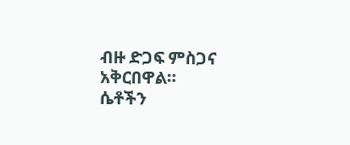ብዙ ድጋፍ ምስጋና አቅርበዋል።
ሴቶችን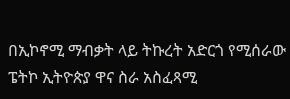በኢኮኖሚ ማብቃት ላይ ትኩረት አድርጎ የሚሰራው ፔትኮ ኢትዮጵያ ዋና ስራ አስፈጻሚ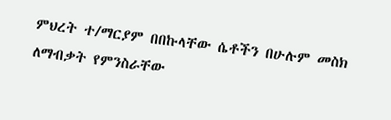ምህረት ተ/ማርያም በበኩላቸው ሴቶችን በሁሉም መስክ ለማብቃት የምንስራቸው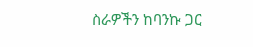ስራዎችን ከባንኩ ጋር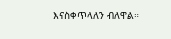እናስቀጥላለን ብለዋል።